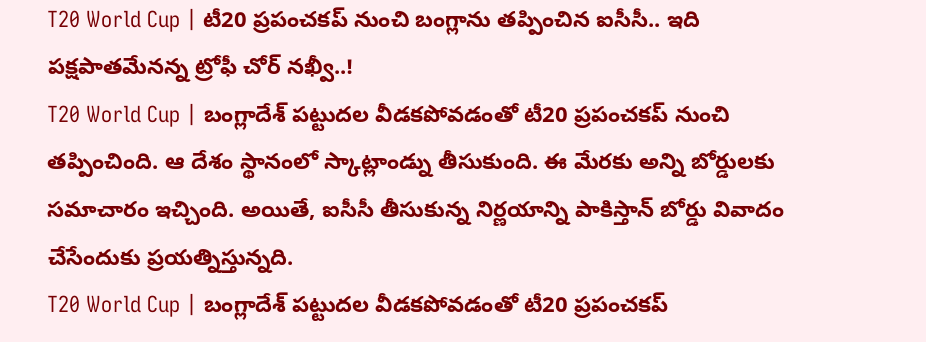T20 World Cup | టీ20 ప్రపంచకప్ నుంచి బంగ్లాను తప్పించిన ఐసీసీ.. ఇది పక్షపాతమేనన్న ట్రోఫీ చోర్ నఖ్వీ..!
T20 World Cup | బంగ్లాదేశ్ పట్టుదల వీడకపోవడంతో టీ20 ప్రపంచకప్ నుంచి తప్పించింది. ఆ దేశం స్థానంలో స్కాట్లాండ్ను తీసుకుంది. ఈ మేరకు అన్ని బోర్డులకు సమాచారం ఇచ్చింది. అయితే, ఐసీసీ తీసుకున్న నిర్ణయాన్ని పాకిస్తాన్ బోర్డు వివాదం చేసేందుకు ప్రయత్నిస్తున్నది.
T20 World Cup | బంగ్లాదేశ్ పట్టుదల వీడకపోవడంతో టీ20 ప్రపంచకప్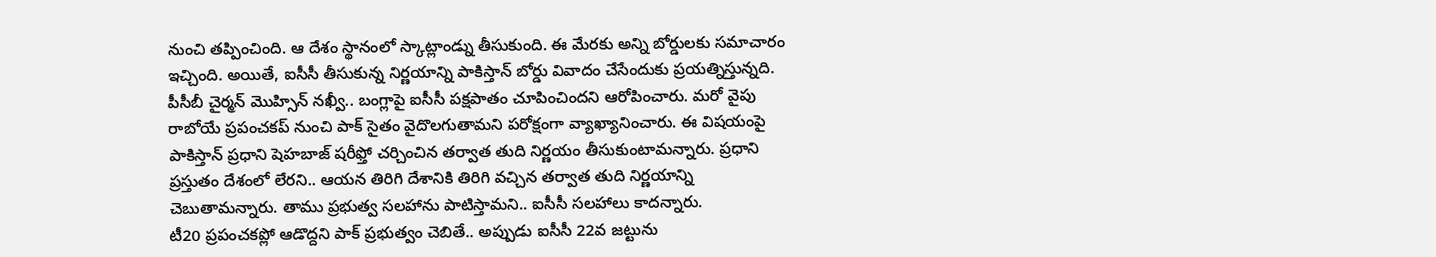నుంచి తప్పించింది. ఆ దేశం స్థానంలో స్కాట్లాండ్ను తీసుకుంది. ఈ మేరకు అన్ని బోర్డులకు సమాచారం ఇచ్చింది. అయితే, ఐసీసీ తీసుకున్న నిర్ణయాన్ని పాకిస్తాన్ బోర్డు వివాదం చేసేందుకు ప్రయత్నిస్తున్నది. పీసీబీ చైర్మన్ మొహ్సిన్ నఖ్వీ.. బంగ్లాపై ఐసీసీ పక్షపాతం చూపించిందని ఆరోపించారు. మరో వైపు రాబోయే ప్రపంచకప్ నుంచి పాక్ సైతం వైదొలగుతామని పరోక్షంగా వ్యాఖ్యానించారు. ఈ విషయంపై పాకిస్తాన్ ప్రధాని షెహబాజ్ షరీఫ్తో చర్చించిన తర్వాత తుది నిర్ణయం తీసుకుంటామన్నారు. ప్రధాని ప్రస్తుతం దేశంలో లేరని.. ఆయన తిరిగి దేశానికి తిరిగి వచ్చిన తర్వాత తుది నిర్ణయాన్ని చెబుతామన్నారు. తాము ప్రభుత్వ సలహాను పాటిస్తామని.. ఐసీసీ సలహాలు కాదన్నారు.
టీ20 ప్రపంచకప్లో ఆడొద్దని పాక్ ప్రభుత్వం చెబితే.. అప్పుడు ఐసీసీ 22వ జట్టును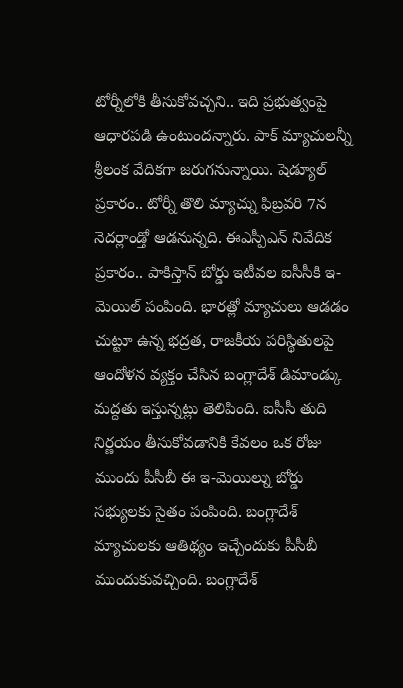టోర్నీలోకి తీసుకోవచ్చని.. ఇది ప్రభుత్వంపై ఆధారపడి ఉంటుందన్నారు. పాక్ మ్యాచులన్నీ శ్రీలంక వేదికగా జరుగనున్నాయి. షెడ్యూల్ ప్రకారం.. టోర్నీ తొలి మ్యాచ్ను ఫిబ్రవరి 7న నెదర్లాండ్తో ఆడనున్నది. ఈఎస్పీఎన్ నివేదిక ప్రకారం.. పాకిస్తాన్ బోర్డు ఇటీవల ఐసీసీకి ఇ-మెయిల్ పంపింది. భారత్లో మ్యాచులు ఆడడం చుట్టూ ఉన్న భద్రత, రాజకీయ పరిస్థితులపై ఆందోళన వ్యక్తం చేసిన బంగ్లాదేశ్ డిమాండ్కు మద్దతు ఇస్తున్నట్లు తెలిపింది. ఐసీసీ తుది నిర్ణయం తీసుకోవడానికి కేవలం ఒక రోజు ముందు పీసీబీ ఈ ఇ-మెయిల్ను బోర్డు సభ్యులకు సైతం పంపింది. బంగ్లాదేశ్ మ్యాచులకు ఆతిథ్యం ఇచ్చేందుకు పీసీబీ ముందుకువచ్చింది. బంగ్లాదేశ్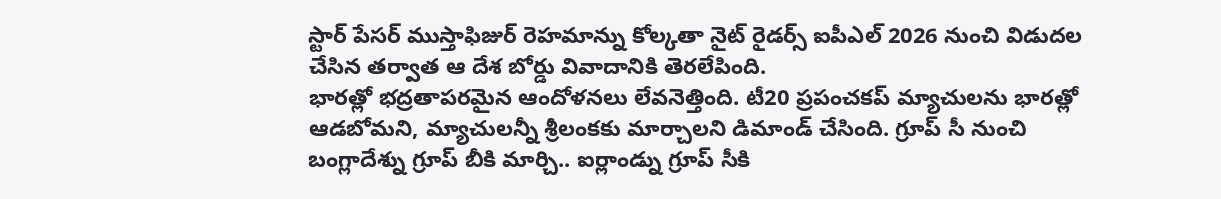స్టార్ పేసర్ ముస్తాఫిజుర్ రెహమాన్ను కోల్కతా నైట్ రైడర్స్ ఐపీఎల్ 2026 నుంచి విడుదల చేసిన తర్వాత ఆ దేశ బోర్డు వివాదానికి తెరలేపింది.
భారత్లో భద్రతాపరమైన ఆందోళనలు లేవనెత్తింది. టీ20 ప్రపంచకప్ మ్యాచులను భారత్లో ఆడబోమని, మ్యాచులన్నీ శ్రీలంకకు మార్చాలని డిమాండ్ చేసింది. గ్రూప్ సీ నుంచి బంగ్లాదేశ్ను గ్రూప్ బీకి మార్చి.. ఐర్లాండ్ను గ్రూప్ సీకి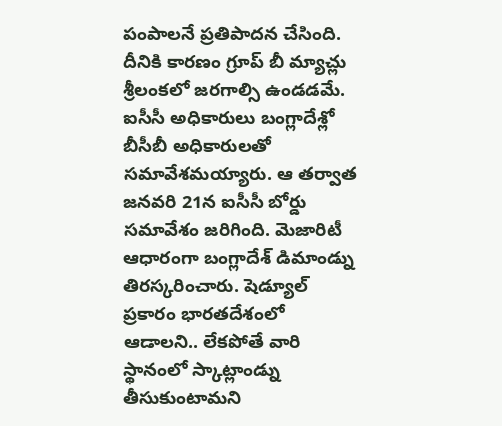పంపాలనే ప్రతిపాదన చేసింది. దీనికి కారణం గ్రూప్ బీ మ్యాచ్లు శ్రీలంకలో జరగాల్సి ఉండడమే. ఐసీసీ అధికారులు బంగ్లాదేశ్లో బీసీబీ అధికారులతో సమావేశమయ్యారు. ఆ తర్వాత జనవరి 21న ఐసీసీ బోర్డు సమావేశం జరిగింది. మెజారిటీ ఆధారంగా బంగ్లాదేశ్ డిమాండ్ను తిరస్కరించారు. షెడ్యూల్ ప్రకారం భారతదేశంలో ఆడాలని.. లేకపోతే వారి స్థానంలో స్కాట్లాండ్ను తీసుకుంటామని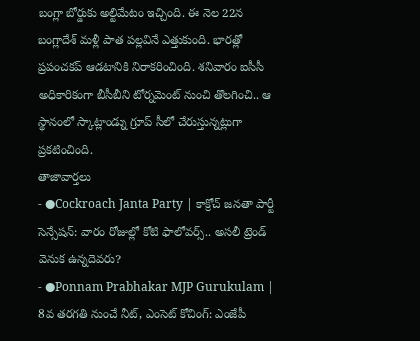బంగ్లా బోర్డుకు అల్టిమేటం ఇచ్చింది. ఈ నెల 22న బంగ్లాదేశ్ మళ్లీ పాత పల్లవినే ఎత్తుకుంది. భారత్లో ప్రపంచకప్ ఆడటానికి నిరాకరించింది. శనివారం ఐసీసీ అధికారికంగా బీసీబీని టోర్నమెంట్ నుంచి తొలగించి.. ఆ స్థానంలో స్కాట్లాండ్ను గ్రూప్ సీలో చేరుస్తున్నట్లుగా ప్రకటించింది.
తాజావార్తలు
- ●Cockroach Janta Party | కాక్రోచ్ జనతా పార్టీ సెన్సేషన్: వారం రోజుల్లో కోటి ఫాలోవర్స్.. అసలీ ట్రెండ్ వెనుక ఉన్నదెవరు?
- ●Ponnam Prabhakar MJP Gurukulam | 8వ తరగతి నుంచే నీట్, ఎంసెట్ కోచింగ్: ఎంజేపీ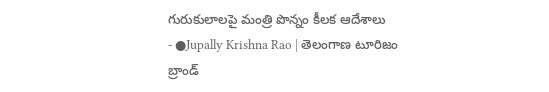గురుకులాలపై మంత్రి పొన్నం కీలక ఆదేశాలు
- ●Jupally Krishna Rao | తెలంగాణ టూరిజం బ్రాండ్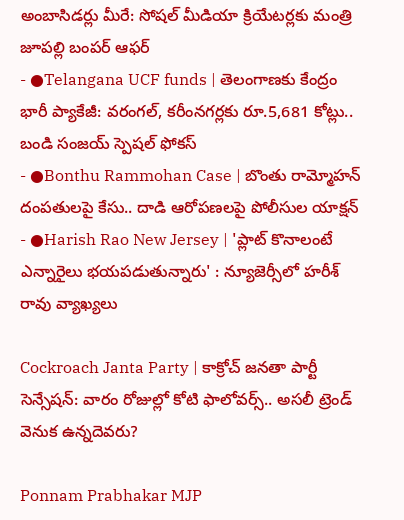అంబాసిడర్లు మీరే: సోషల్ మీడియా క్రియేటర్లకు మంత్రి జూపల్లి బంపర్ ఆఫర్
- ●Telangana UCF funds | తెలంగాణకు కేంద్రం భారీ ప్యాకేజీ: వరంగల్, కరీంనగర్లకు రూ.5,681 కోట్లు.. బండి సంజయ్ స్పెషల్ ఫోకస్
- ●Bonthu Rammohan Case | బొంతు రామ్మోహన్ దంపతులపై కేసు.. దాడి ఆరోపణలపై పోలీసుల యాక్షన్
- ●Harish Rao New Jersey | 'ప్లాట్ కొనాలంటే ఎన్నారైలు భయపడుతున్నారు' : న్యూజెర్సీలో హరీశ్ రావు వ్యాఖ్యలు

Cockroach Janta Party | కాక్రోచ్ జనతా పార్టీ సెన్సేషన్: వారం రోజుల్లో కోటి ఫాలోవర్స్.. అసలీ ట్రెండ్ వెనుక ఉన్నదెవరు?

Ponnam Prabhakar MJP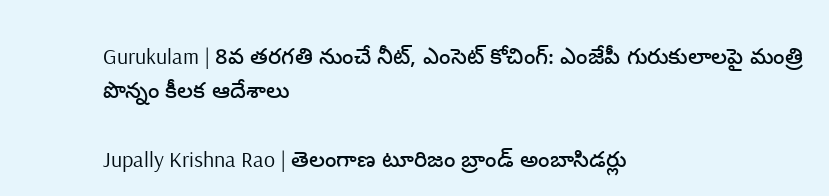Gurukulam | 8వ తరగతి నుంచే నీట్, ఎంసెట్ కోచింగ్: ఎంజేపీ గురుకులాలపై మంత్రి పొన్నం కీలక ఆదేశాలు

Jupally Krishna Rao | తెలంగాణ టూరిజం బ్రాండ్ అంబాసిడర్లు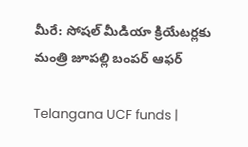మీరే: సోషల్ మీడియా క్రియేటర్లకు మంత్రి జూపల్లి బంపర్ ఆఫర్

Telangana UCF funds |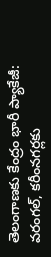తెలంగాణకు కేంద్రం భారీ ప్యాకేజీ: వరంగల్, కరీంనగర్లకు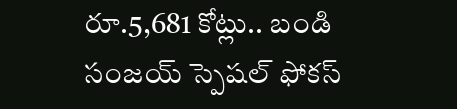రూ.5,681 కోట్లు.. బండి సంజయ్ స్పెషల్ ఫోకస్